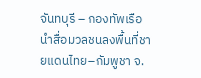จันทบุรี – กองทัพเรือนำสื่อมวลชนลงพื้นที่ชายแดนไทย–กัมพูชา จ.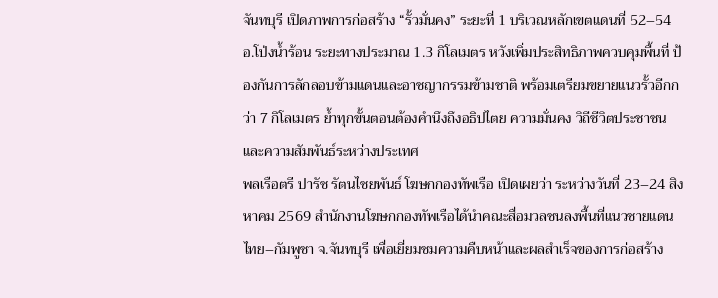จันทบุรี เปิดภาพการก่อสร้าง “รั้วมั่นคง” ระยะที่ 1 บริเวณหลักเขตแดนที่ 52–54 อ.โป่งน้ำร้อน ระยะทางประมาณ 1.3 กิโลเมตร หวังเพิ่มประสิทธิภาพควบคุมพื้นที่ ป้องกันการลักลอบข้ามแดนและอาชญากรรมข้ามชาติ พร้อมเตรียมขยายแนวรั้วอีกกว่า 7 กิโลเมตร ย้ำทุกขั้นตอนต้องคำนึงถึงอธิปไตย ความมั่นคง วิถีชีวิตประชาชน และความสัมพันธ์ระหว่างประเทศ
พลเรือตรี ปารัช รัตนไชยพันธ์ โฆษกกองทัพเรือ เปิดเผยว่า ระหว่างวันที่ 23–24 สิงหาคม 2569 สำนักงานโฆษกกองทัพเรือได้นำคณะสื่อมวลชนลงพื้นที่แนวชายแดนไทย–กัมพูชา จ.จันทบุรี เพื่อเยี่ยมชมความคืบหน้าและผลสำเร็จของการก่อสร้าง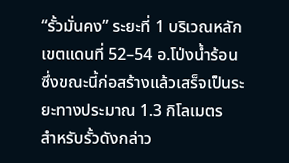“รั้วมั่นคง” ระยะที่ 1 บริเวณหลักเขตแดนที่ 52–54 อ.โป่งน้ำร้อน ซึ่งขณะนี้ก่อสร้างแล้วเสร็จเป็นระยะทางประมาณ 1.3 กิโลเมตร
สำหรับรั้วดังกล่าว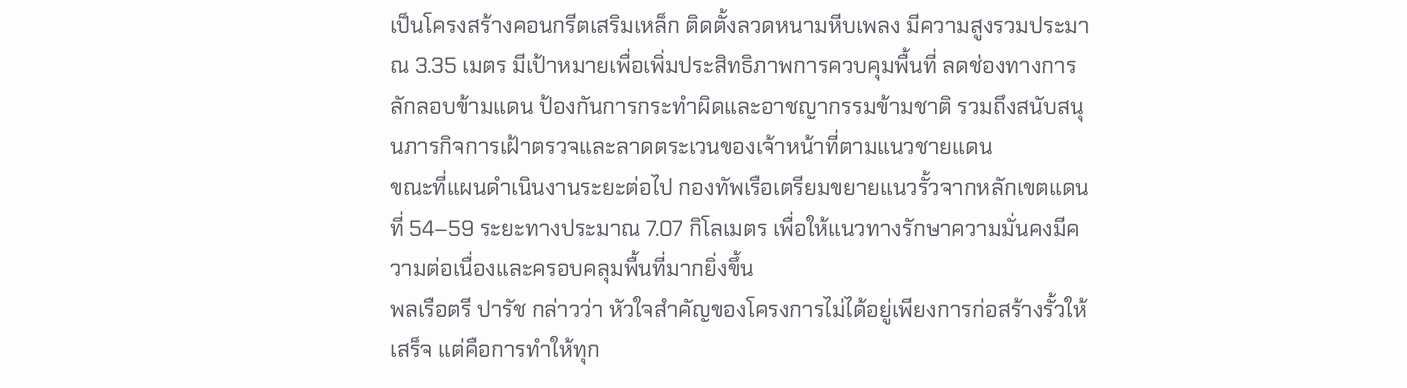เป็นโครงสร้างคอนกรีตเสริมเหล็ก ติดตั้งลวดหนามหีบเพลง มีความสูงรวมประมาณ 3.35 เมตร มีเป้าหมายเพื่อเพิ่มประสิทธิภาพการควบคุมพื้นที่ ลดช่องทางการลักลอบข้ามแดน ป้องกันการกระทำผิดและอาชญากรรมข้ามชาติ รวมถึงสนับสนุนภารกิจการเฝ้าตรวจและลาดตระเวนของเจ้าหน้าที่ตามแนวชายแดน
ขณะที่แผนดำเนินงานระยะต่อไป กองทัพเรือเตรียมขยายแนวรั้วจากหลักเขตแดนที่ 54–59 ระยะทางประมาณ 7.07 กิโลเมตร เพื่อให้แนวทางรักษาความมั่นคงมีความต่อเนื่องและครอบคลุมพื้นที่มากยิ่งขึ้น
พลเรือตรี ปารัช กล่าวว่า หัวใจสำคัญของโครงการไม่ได้อยู่เพียงการก่อสร้างรั้วให้เสร็จ แต่คือการทำให้ทุก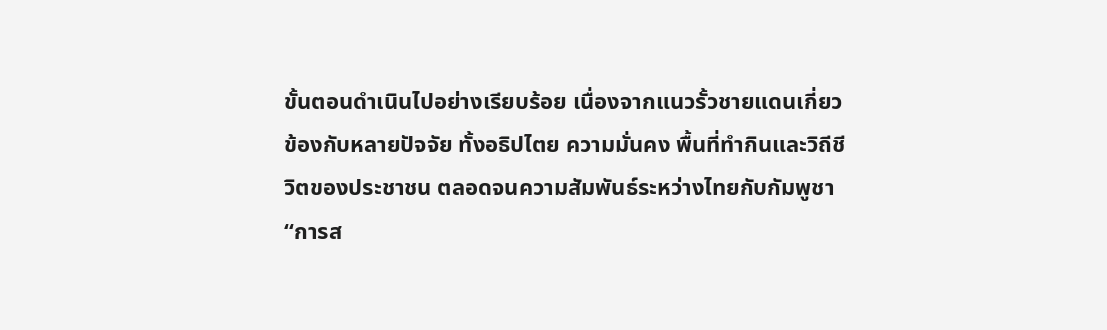ขั้นตอนดำเนินไปอย่างเรียบร้อย เนื่องจากแนวรั้วชายแดนเกี่ยวข้องกับหลายปัจจัย ทั้งอธิปไตย ความมั่นคง พื้นที่ทำกินและวิถีชีวิตของประชาชน ตลอดจนความสัมพันธ์ระหว่างไทยกับกัมพูชา
“การส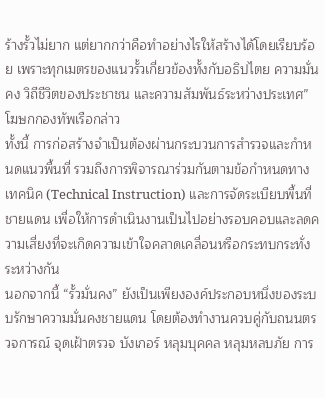ร้างรั้วไม่ยาก แต่ยากกว่าคือทำอย่างไรให้สร้างได้โดยเรียบร้อย เพราะทุกเมตรของแนวรั้วเกี่ยวข้องทั้งกับอธิปไตย ความมั่นคง วิถีชีวิตของประชาชน และความสัมพันธ์ระหว่างประเทศ” โฆษกกองทัพเรือกล่าว
ทั้งนี้ การก่อสร้างจำเป็นต้องผ่านกระบวนการสำรวจและกำหนดแนวพื้นที่ รวมถึงการพิจารณาร่วมกันตามข้อกำหนดทางเทคนิค (Technical Instruction) และการจัดระเบียบพื้นที่ชายแดน เพื่อให้การดำเนินงานเป็นไปอย่างรอบคอบและลดความเสี่ยงที่จะเกิดความเข้าใจคลาดเคลื่อนหรือกระทบกระทั่งระหว่างกัน
นอกจากนี้ “รั้วมั่นคง” ยังเป็นเพียงองค์ประกอบหนึ่งของระบบรักษาความมั่นคงชายแดน โดยต้องทำงานควบคู่กับถนนตรวจการณ์ จุดเฝ้าตรวจ บังเกอร์ หลุมบุคคล หลุมหลบภัย การ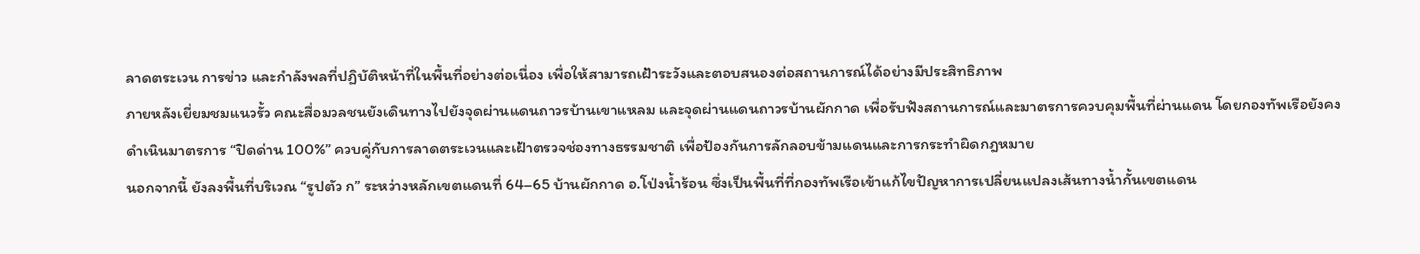ลาดตระเวน การข่าว และกำลังพลที่ปฏิบัติหน้าที่ในพื้นที่อย่างต่อเนื่อง เพื่อให้สามารถเฝ้าระวังและตอบสนองต่อสถานการณ์ได้อย่างมีประสิทธิภาพ
ภายหลังเยี่ยมชมแนวรั้ว คณะสื่อมวลชนยังเดินทางไปยังจุดผ่านแดนถาวรบ้านเขาแหลม และจุดผ่านแดนถาวรบ้านผักกาด เพื่อรับฟังสถานการณ์และมาตรการควบคุมพื้นที่ผ่านแดน โดยกองทัพเรือยังคงดำเนินมาตรการ “ปิดด่าน 100%” ควบคู่กับการลาดตระเวนและเฝ้าตรวจช่องทางธรรมชาติ เพื่อป้องกันการลักลอบข้ามแดนและการกระทำผิดกฎหมาย
นอกจากนี้ ยังลงพื้นที่บริเวณ “รูปตัว ก” ระหว่างหลักเขตแดนที่ 64–65 บ้านผักกาด อ.โป่งน้ำร้อน ซึ่งเป็นพื้นที่ที่กองทัพเรือเข้าแก้ไขปัญหาการเปลี่ยนแปลงเส้นทางน้ำกั้นเขตแดน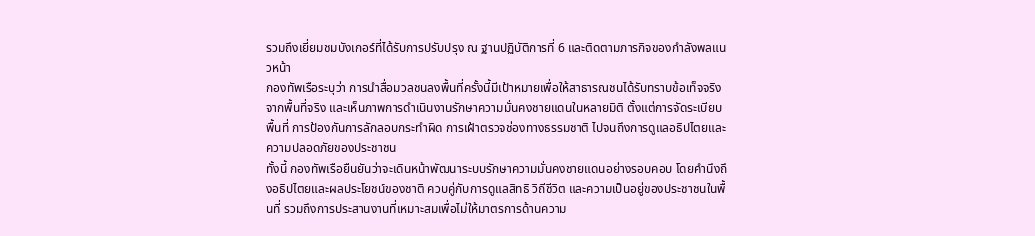รวมถึงเยี่ยมชมบังเกอร์ที่ได้รับการปรับปรุง ณ ฐานปฏิบัติการที่ 6 และติดตามภารกิจของกำลังพลแนวหน้า
กองทัพเรือระบุว่า การนำสื่อมวลชนลงพื้นที่ครั้งนี้มีเป้าหมายเพื่อให้สาธารณชนได้รับทราบข้อเท็จจริงจากพื้นที่จริง และเห็นภาพการดำเนินงานรักษาความมั่นคงชายแดนในหลายมิติ ตั้งแต่การจัดระเบียบพื้นที่ การป้องกันการลักลอบกระทำผิด การเฝ้าตรวจช่องทางธรรมชาติ ไปจนถึงการดูแลอธิปไตยและความปลอดภัยของประชาชน
ทั้งนี้ กองทัพเรือยืนยันว่าจะเดินหน้าพัฒนาระบบรักษาความมั่นคงชายแดนอย่างรอบคอบ โดยคำนึงถึงอธิปไตยและผลประโยชน์ของชาติ ควบคู่กับการดูแลสิทธิ วิถีชีวิต และความเป็นอยู่ของประชาชนในพื้นที่ รวมถึงการประสานงานที่เหมาะสมเพื่อไม่ให้มาตรการด้านความ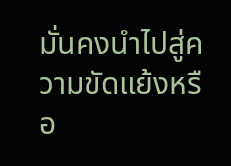มั่นคงนำไปสู่ความขัดแย้งหรือ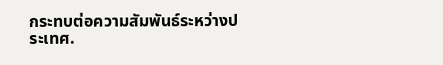กระทบต่อความสัมพันธ์ระหว่างประเทศ.